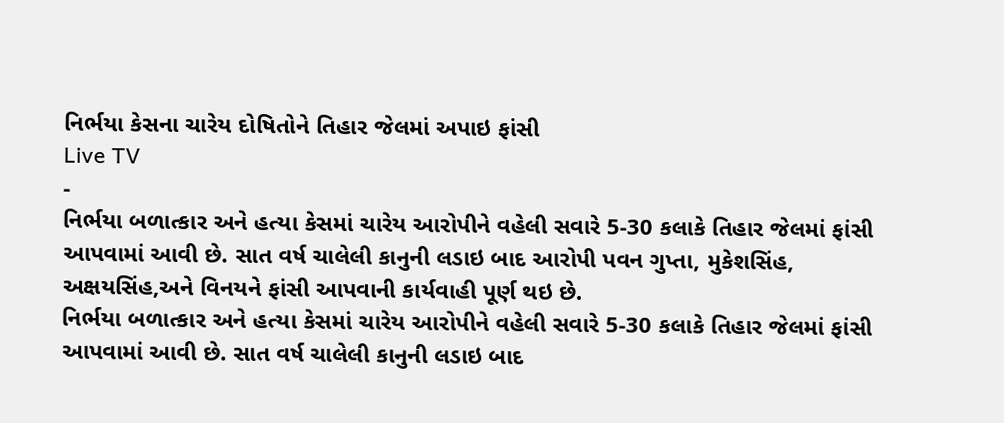નિર્ભયા કેસના ચારેય દોષિતોને તિહાર જેલમાં અપાઇ ફાંસી
Live TV
-
નિર્ભયા બળાત્કાર અને હત્યા કેસમાં ચારેય આરોપીને વહેલી સવારે 5-30 કલાકે તિહાર જેલમાં ફાંસી આપવામાં આવી છે. સાત વર્ષ ચાલેલી કાનુની લડાઇ બાદ આરોપી પવન ગુપ્તા, મુકેશસિંહ, અક્ષયસિંહ,અને વિનયને ફાંસી આપવાની કાર્યવાહી પૂર્ણ થઇ છે.
નિર્ભયા બળાત્કાર અને હત્યા કેસમાં ચારેય આરોપીને વહેલી સવારે 5-30 કલાકે તિહાર જેલમાં ફાંસી આપવામાં આવી છે. સાત વર્ષ ચાલેલી કાનુની લડાઇ બાદ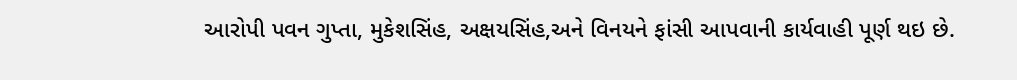આરોપી પવન ગુપ્તા, મુકેશસિંહ, અક્ષયસિંહ,અને વિનયને ફાંસી આપવાની કાર્યવાહી પૂર્ણ થઇ છે.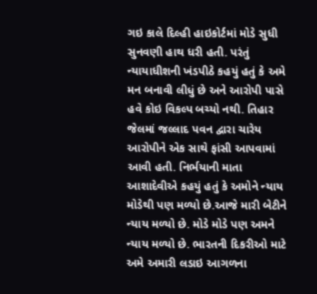ગઇ કાલે દિલ્હી હાઇકોર્ટમાં મોડે સુધી સુનવણી હાથ ધરી હતી. પરંતું ન્યાયાધીશની ખંડપીઠે કહયું હતું કે અમે મન બનાવી લીધું છે અને આરોપી પાસે હવે કોઇ વિકલ્પ બચ્યો નથી. તિહાર જેલમાં જલ્લાદ પવન દ્વારા ચારેય આરોપીને એક સાથે ફાંસી આપવામાં આવી હતી. નિર્ભયાની માતા આશાદેવીએ કહયું હતું કે અમોને ન્યાય મોડેથી પણ મળ્યો છે.આજે મારી બેટીને ન્યાય મળ્યો છે. મોડે મોડે પણ અમને ન્યાય મળ્યો છે. ભારતની દિકરીઓ માટે અમે અમારી લડાઇ આગળના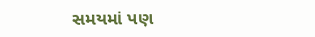સમયમાં પણ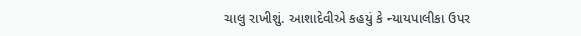ચાલુ રાખીશું. આશાદેવીએ કહયું કે ન્યાયપાલીકા ઉપર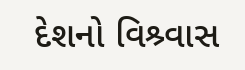દેશનો વિશ્ર્વાસ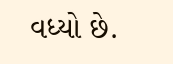વધ્યો છે.